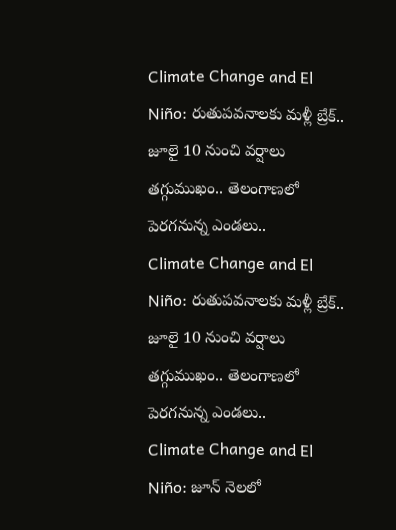Climate Change and El Niño: రుతుపవనాలకు మళ్లీ బ్రేక్.. జూలై 10 నుంచి వర్షాలు తగ్గుముఖం.. తెలంగాణలో పెరగనున్న ఎండలు..
Climate Change and El Niño: రుతుపవనాలకు మళ్లీ బ్రేక్.. జూలై 10 నుంచి వర్షాలు తగ్గుముఖం.. తెలంగాణలో పెరగనున్న ఎండలు..
Climate Change and El Niño: జూన్ నెలలో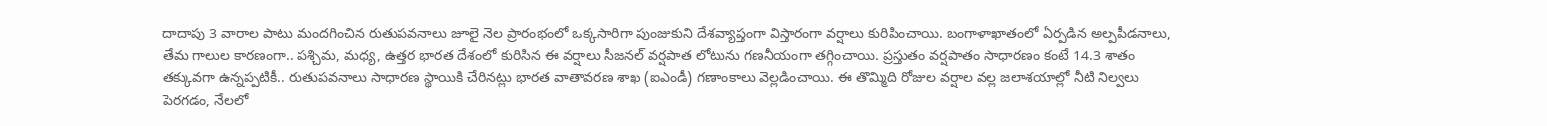దాదాపు 3 వారాల పాటు మందగించిన రుతుపవనాలు జూలై నెల ప్రారంభంలో ఒక్కసారిగా పుంజుకుని దేశవ్యాప్తంగా విస్తారంగా వర్షాలు కురిపించాయి. బంగాళాఖాతంలో ఏర్పడిన అల్పపీడనాలు, తేమ గాలుల కారణంగా.. పశ్చిమ, మధ్య, ఉత్తర భారత దేశంలో కురిసిన ఈ వర్షాలు సీజనల్ వర్షపాత లోటును గణనీయంగా తగ్గించాయి. ప్రస్తుతం వర్షపాతం సాధారణం కంటే 14.3 శాతం తక్కువగా ఉన్నప్పటికీ.. రుతుపవనాలు సాధారణ స్థాయికి చేరినట్లు భారత వాతావరణ శాఖ (ఐఎండీ) గణాంకాలు వెల్లడించాయి. ఈ తొమ్మిది రోజుల వర్షాల వల్ల జలాశయాల్లో నీటి నిల్వలు పెరగడం, నేలలో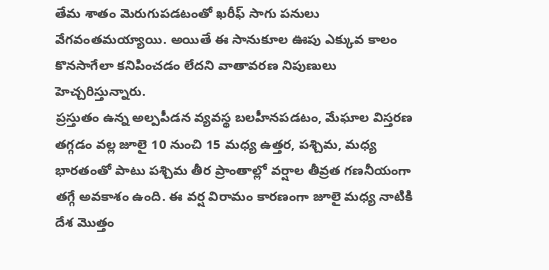తేమ శాతం మెరుగుపడటంతో ఖరీఫ్ సాగు పనులు వేగవంతమయ్యాయి. అయితే ఈ సానుకూల ఊపు ఎక్కువ కాలం కొనసాగేలా కనిపించడం లేదని వాతావరణ నిపుణులు హెచ్చరిస్తున్నారు.
ప్రస్తుతం ఉన్న అల్పపీడన వ్యవస్థ బలహీనపడటం, మేఘాల విస్తరణ తగ్గడం వల్ల జూలై 10 నుంచి 15 మధ్య ఉత్తర, పశ్చిమ, మధ్య భారతంతో పాటు పశ్చిమ తీర ప్రాంతాల్లో వర్షాల తీవ్రత గణనీయంగా తగ్గే అవకాశం ఉంది. ఈ వర్ష విరామం కారణంగా జూలై మధ్య నాటికి దేశ మొత్తం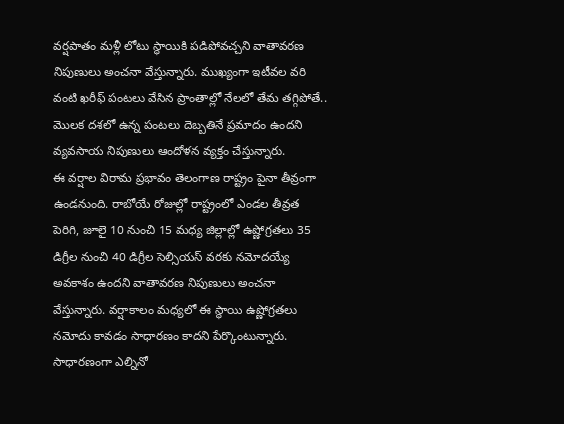వర్షపాతం మళ్లీ లోటు స్థాయికి పడిపోవచ్చని వాతావరణ నిపుణులు అంచనా వేస్తున్నారు. ముఖ్యంగా ఇటీవల వరి వంటి ఖరీఫ్ పంటలు వేసిన ప్రాంతాల్లో నేలలో తేమ తగ్గిపోతే.. మొలక దశలో ఉన్న పంటలు దెబ్బతినే ప్రమాదం ఉందని వ్యవసాయ నిపుణులు ఆందోళన వ్యక్తం చేస్తున్నారు.
ఈ వర్షాల విరామ ప్రభావం తెలంగాణ రాష్ట్రం పైనా తీవ్రంగా ఉండనుంది. రాబోయే రోజుల్లో రాష్ట్రంలో ఎండల తీవ్రత పెరిగి, జూలై 10 నుంచి 15 మధ్య జిల్లాల్లో ఉష్ణోగ్రతలు 35 డిగ్రీల నుంచి 40 డిగ్రీల సెల్సియస్ వరకు నమోదయ్యే అవకాశం ఉందని వాతావరణ నిపుణులు అంచనా వేస్తున్నారు. వర్షాకాలం మధ్యలో ఈ స్థాయి ఉష్ణోగ్రతలు నమోదు కావడం సాధారణం కాదని పేర్కొంటున్నారు.
సాధారణంగా ఎల్నినో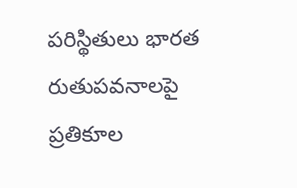పరిస్థితులు భారత రుతుపవనాలపై ప్రతికూల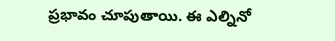ప్రభావం చూపుతాయి. ఈ ఎల్నినో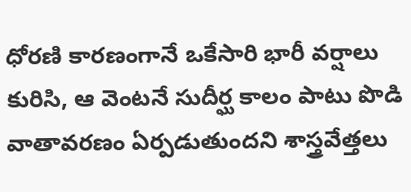ధోరణి కారణంగానే ఒకేసారి భారీ వర్షాలు కురిసి, ఆ వెంటనే సుదీర్ఘ కాలం పాటు పొడి వాతావరణం ఏర్పడుతుందని శాస్త్రవేత్తలు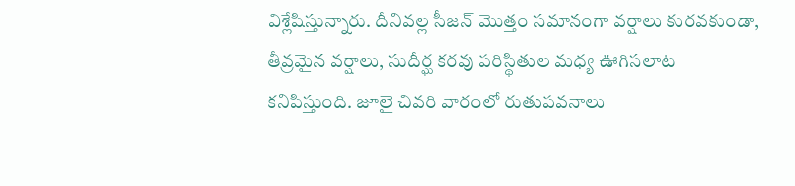విశ్లేషిస్తున్నారు. దీనివల్ల సీజన్ మొత్తం సమానంగా వర్షాలు కురవకుండా, తీవ్రమైన వర్షాలు, సుదీర్ఘ కరవు పరిస్థితుల మధ్య ఊగిసలాట కనిపిస్తుంది. జూలై చివరి వారంలో రుతుపవనాలు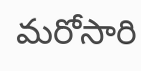మరోసారి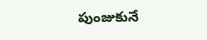పుంజుకునే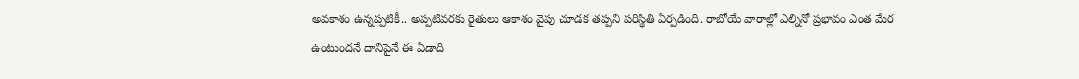అవకాశం ఉన్నప్పటికీ.. అప్పటివరకు రైతులు ఆకాశం వైపు చూడక తప్పని పరిస్థితి ఏర్పడింది. రాబోయే వారాల్లో ఎల్నినో ప్రభావం ఎంత మేర ఉంటుందనే దానిపైనే ఈ ఏడాది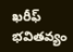ఖరీఫ్ భవితవ్యం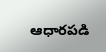ఆధారపడి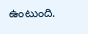ఉంటుంది.